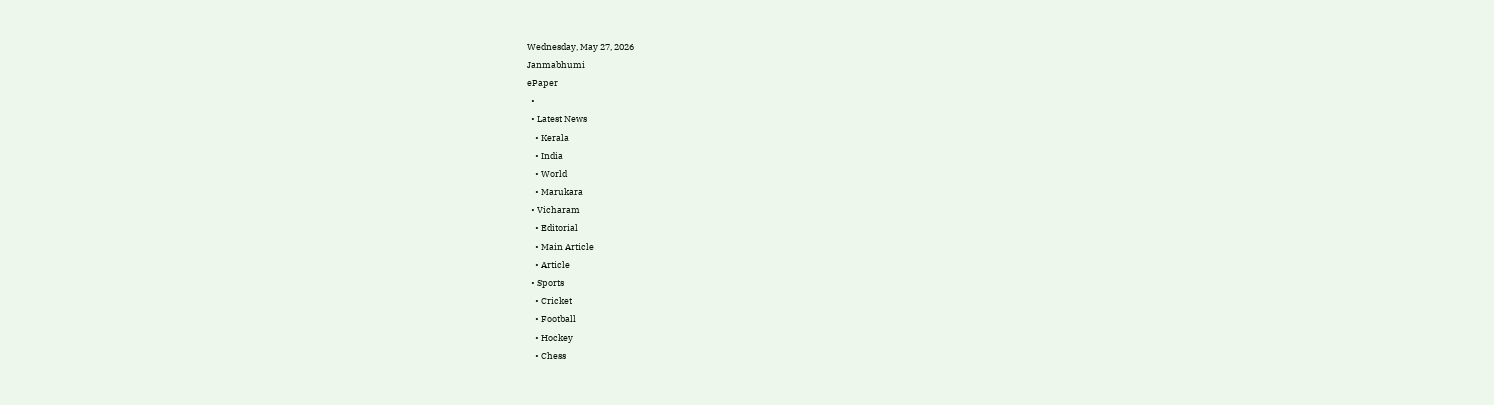Wednesday, May 27, 2026
Janmabhumi
ePaper
  •
  • Latest News
    • Kerala
    • India
    • World
    • Marukara
  • Vicharam
    • Editorial
    • Main Article
    • Article
  • Sports
    • Cricket
    • Football
    • Hockey
    • Chess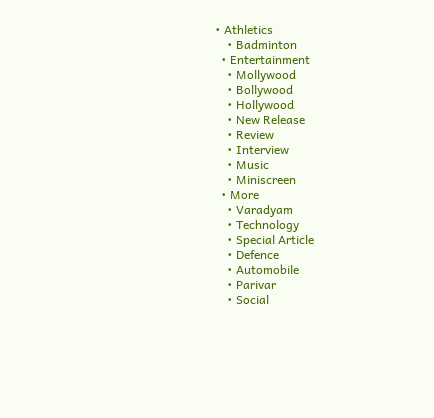• Athletics
    • Badminton
  • Entertainment
    • Mollywood
    • Bollywood
    • Hollywood
    • New Release
    • Review
    • Interview
    • Music
    • Miniscreen
  • More
    • Varadyam
    • Technology
    • Special Article
    • Defence
    • Automobile
    • Parivar
    • Social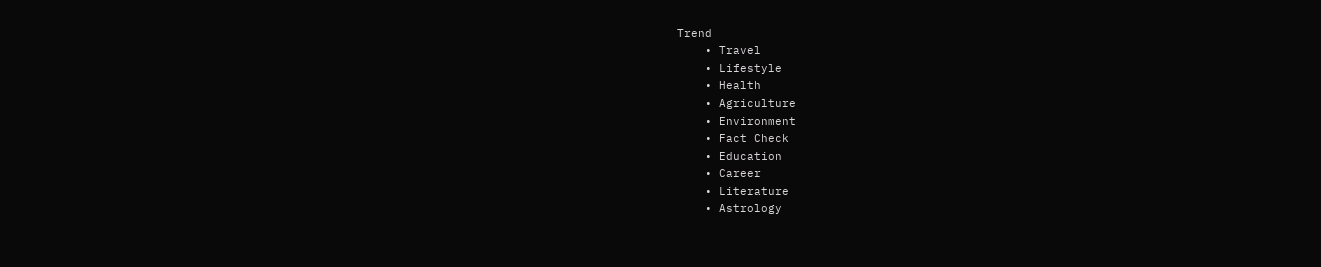Trend
    • Travel
    • Lifestyle
    • Health
    • Agriculture
    • Environment
    • Fact Check
    • Education
    • Career
    • Literature
    • Astrology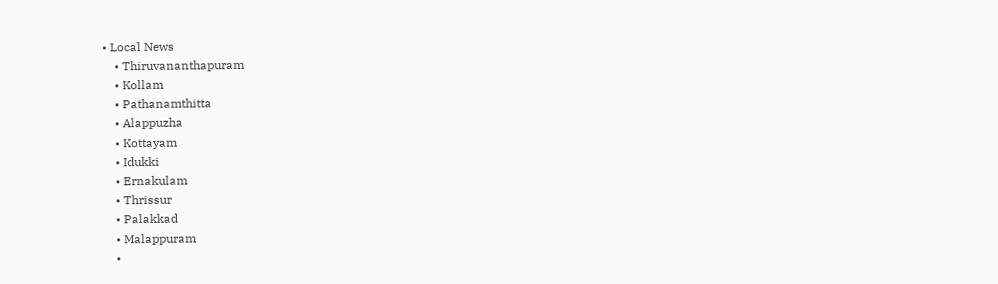• Local News
    • Thiruvananthapuram
    • Kollam
    • Pathanamthitta
    • Alappuzha
    • Kottayam
    • Idukki
    • Ernakulam
    • Thrissur
    • Palakkad
    • Malappuram
    •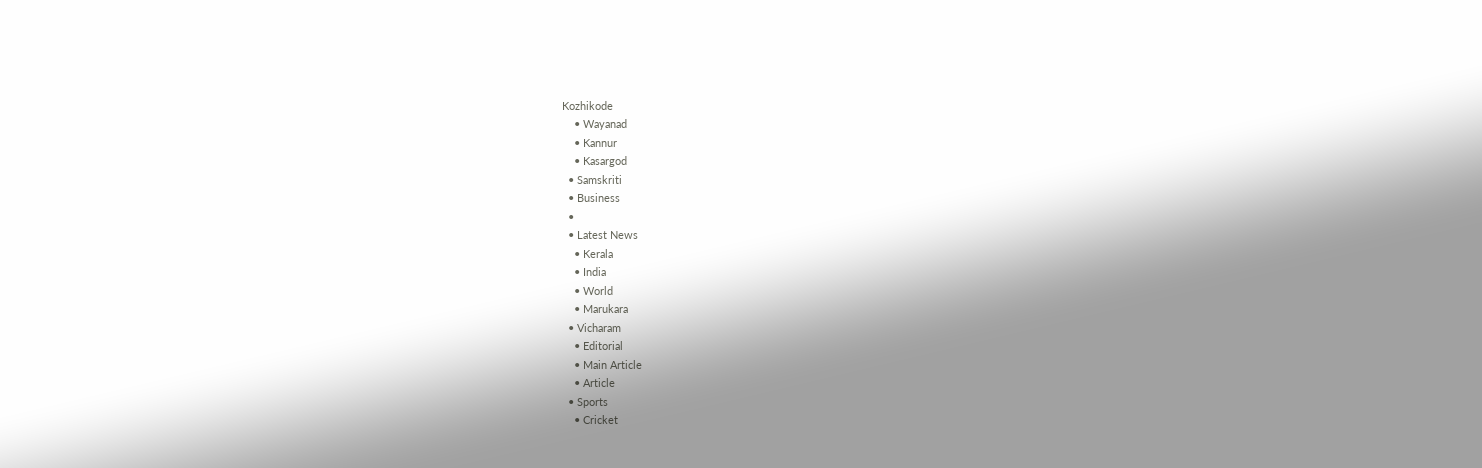Kozhikode
    • Wayanad
    • Kannur
    • Kasargod
  • Samskriti
  • Business
  •
  • Latest News
    • Kerala
    • India
    • World
    • Marukara
  • Vicharam
    • Editorial
    • Main Article
    • Article
  • Sports
    • Cricket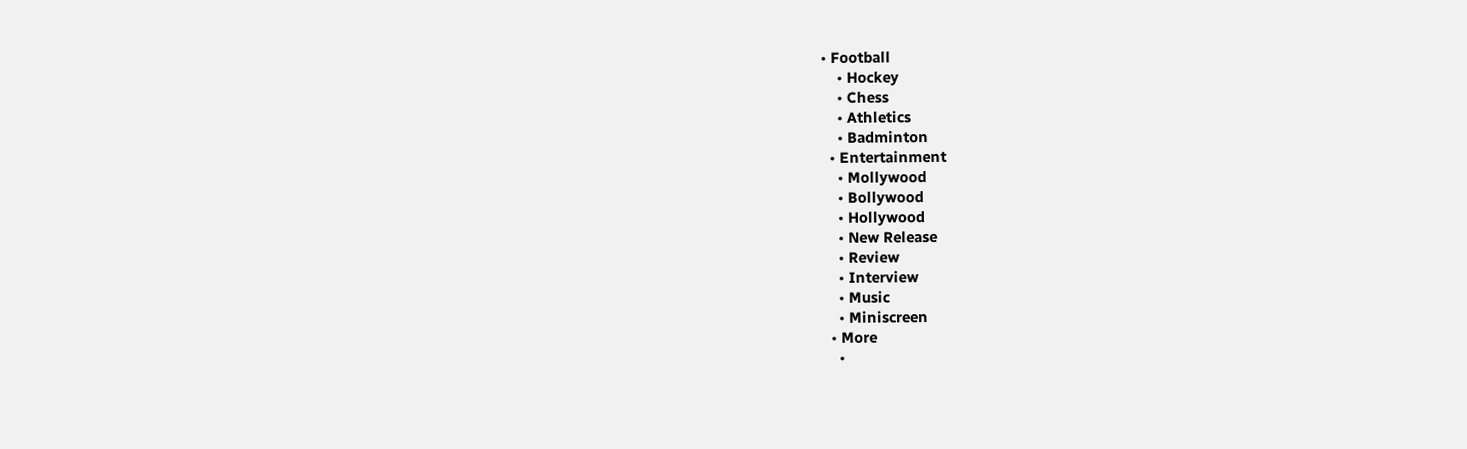• Football
    • Hockey
    • Chess
    • Athletics
    • Badminton
  • Entertainment
    • Mollywood
    • Bollywood
    • Hollywood
    • New Release
    • Review
    • Interview
    • Music
    • Miniscreen
  • More
    •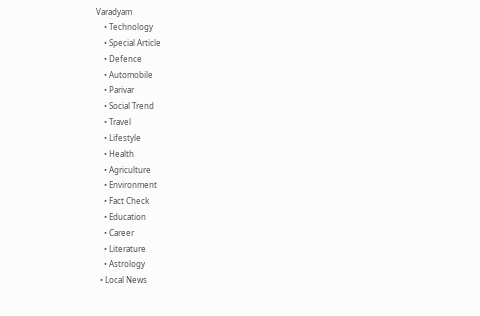Varadyam
    • Technology
    • Special Article
    • Defence
    • Automobile
    • Parivar
    • Social Trend
    • Travel
    • Lifestyle
    • Health
    • Agriculture
    • Environment
    • Fact Check
    • Education
    • Career
    • Literature
    • Astrology
  • Local News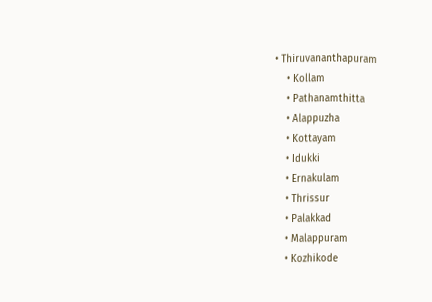• Thiruvananthapuram
    • Kollam
    • Pathanamthitta
    • Alappuzha
    • Kottayam
    • Idukki
    • Ernakulam
    • Thrissur
    • Palakkad
    • Malappuram
    • Kozhikode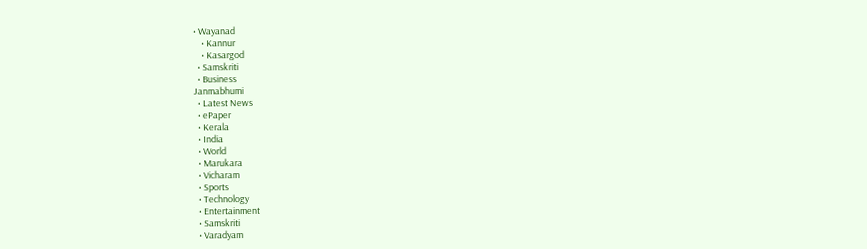• Wayanad
    • Kannur
    • Kasargod
  • Samskriti
  • Business
Janmabhumi
  • Latest News
  • ePaper
  • Kerala
  • India
  • World
  • Marukara
  • Vicharam
  • Sports
  • Technology
  • Entertainment
  • Samskriti
  • Varadyam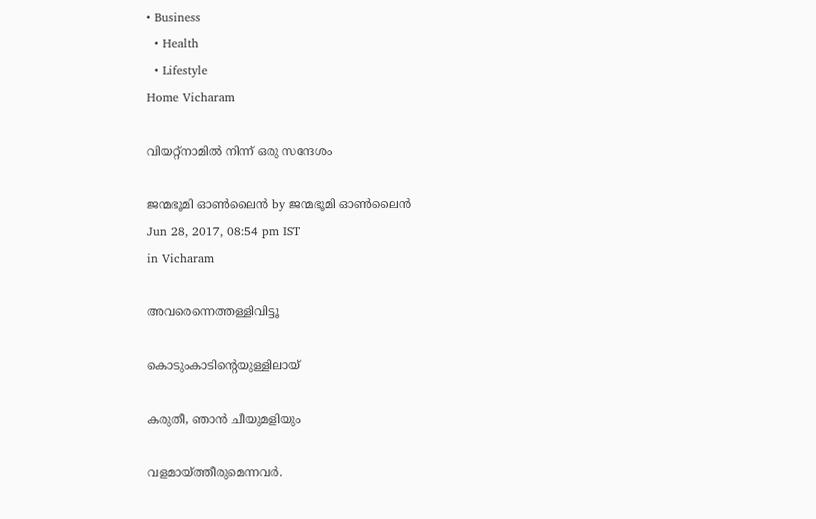• Business
  • Health
  • Lifestyle
Home Vicharam

വിയറ്റ്‌നാമില്‍ നിന്ന് ഒരു സന്ദേശം

ജന്മഭൂമി ഓണ്‍ലൈന്‍ by ജന്മഭൂമി ഓണ്‍ലൈന്‍
Jun 28, 2017, 08:54 pm IST
in Vicharam

അവരെന്നെത്തള്ളിവിട്ടൂ

കൊടുംകാടിന്റെയുള്ളിലായ്

കരുതീ, ഞാന്‍ ചീയുമളിയും

വളമായ്‌ത്തീരുമെന്നവര്‍.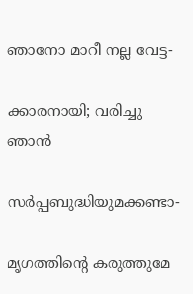ഞാനോ മാറീ നല്ല വേട്ട-

ക്കാരനായി; വരിച്ചു ഞാന്‍

സര്‍പ്പബുദ്ധിയുമക്കണ്ടാ-

മൃഗത്തിന്റെ കരുത്തുമേ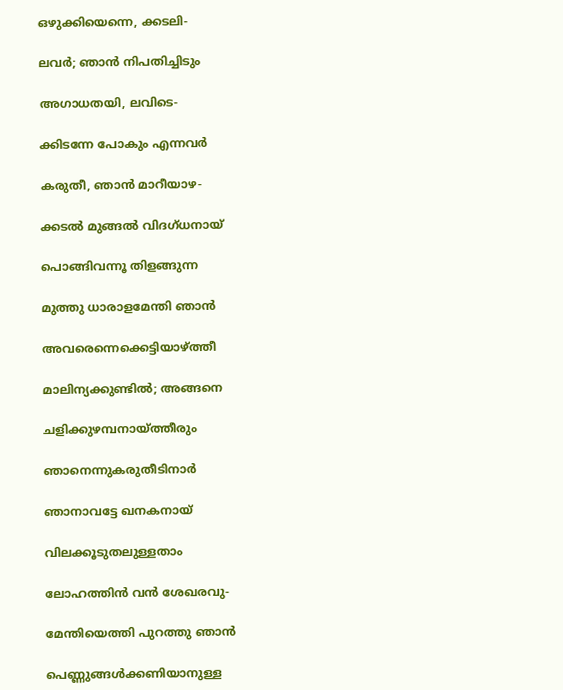ഒഴുക്കിയെന്നെ, ക്കടലി-

ലവര്‍; ഞാന്‍ നിപതിച്ചിടും

അഗാധതയി, ലവിടെ-

ക്കിടന്നേ പോകും എന്നവര്‍

കരുതീ, ഞാന്‍ മാറീയാഴ-

ക്കടല്‍ മുങ്ങല്‍ വിദഗ്ധനായ്

പൊങ്ങിവന്നൂ തിളങ്ങുന്ന

മുത്തു ധാരാളമേന്തി ഞാന്‍

അവരെന്നെക്കെട്ടിയാഴ്‌ത്തീ

മാലിന്യക്കുണ്ടില്‍; അങ്ങനെ

ചളിക്കുഴമ്പനായ്‌ത്തീരും

ഞാനെന്നുകരുതീടിനാര്‍

ഞാനാവട്ടേ ഖനകനായ്

വിലക്കൂടുതലുള്ളതാം

ലോഹത്തിന്‍ വന്‍ ശേഖരവു-

മേന്തിയെത്തി പുറത്തു ഞാന്‍

പെണ്ണുങ്ങള്‍ക്കണിയാനുള്ള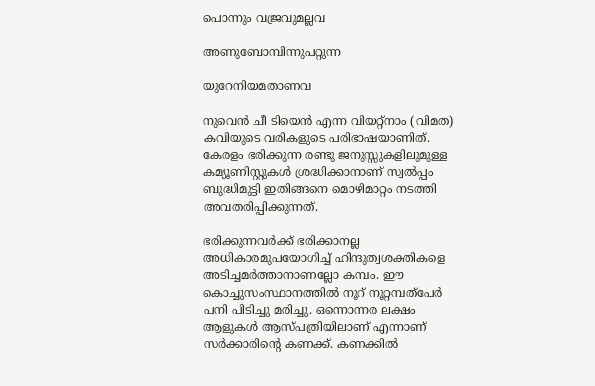പൊന്നും വജ്രവുമല്ലവ

അണുബോമ്പിന്നുപറ്റുന്ന

യുറേനിയമതാണവ

നുവെന്‍ ചീ ടിയെന്‍ എന്ന വിയറ്റ്‌നാം (വിമത) കവിയുടെ വരികളുടെ പരിഭാഷയാണിത്. കേരളം ഭരിക്കുന്ന രണ്ടു ജനുസ്സുകളിലുമുള്ള കമ്യൂണിസ്റ്റുകള്‍ ശ്രദ്ധിക്കാനാണ് സ്വല്‍പ്പം ബുദ്ധിമുട്ടി ഇതിങ്ങനെ മൊഴിമാറ്റം നടത്തി അവതരിപ്പിക്കുന്നത്.

ഭരിക്കുന്നവര്‍ക്ക് ഭരിക്കാനല്ല അധികാരമുപയോഗിച്ച് ഹിന്ദുത്വശക്തികളെ അടിച്ചമര്‍ത്താനാണല്ലോ കമ്പം. ഈ കൊച്ചുസംസ്ഥാനത്തില്‍ നൂറ് നൂറ്റമ്പത്‌പേര്‍ പനി പിടിച്ചു മരിച്ചു. ഒന്നൊന്നര ലക്ഷം ആളുകള്‍ ആസ്പത്രിയിലാണ് എന്നാണ് സര്‍ക്കാരിന്റെ കണക്ക്. കണക്കില്‍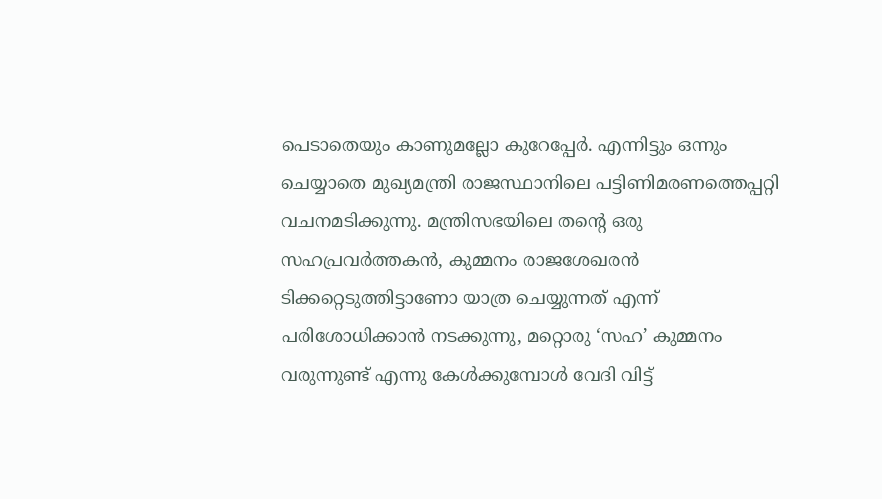പെടാതെയും കാണുമല്ലോ കുറേപ്പേര്‍. എന്നിട്ടും ഒന്നും ചെയ്യാതെ മുഖ്യമന്ത്രി രാജസ്ഥാനിലെ പട്ടിണിമരണത്തെപ്പറ്റി വചനമടിക്കുന്നു. മന്ത്രിസഭയിലെ തന്റെ ഒരു സഹപ്രവര്‍ത്തകന്‍, കുമ്മനം രാജശേഖരന്‍ ടിക്കറ്റെടുത്തിട്ടാണോ യാത്ര ചെയ്യുന്നത് എന്ന് പരിശോധിക്കാന്‍ നടക്കുന്നു, മറ്റൊരു ‘സഹ’ കുമ്മനം വരുന്നുണ്ട് എന്നു കേള്‍ക്കുമ്പോള്‍ വേദി വിട്ട്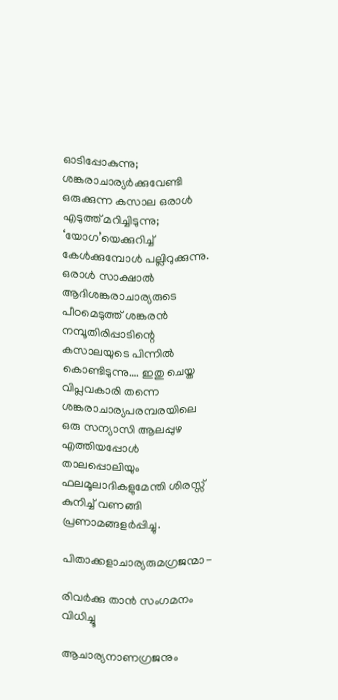ഓടിപ്പോകുന്നു; ശങ്കരാചാര്യര്‍ക്കുവേണ്ടി ഒരുക്കുന്ന കസാല ഒരാള്‍ എടുത്ത് മറിച്ചിടുന്നു; ‘യോഗ’യെക്കുറിച്ച് കേള്‍ക്കുമ്പോള്‍ പല്ലിറുക്കുന്നു. ഒരാള്‍ സാക്ഷാല്‍ ആദിശങ്കരാചാര്യരുടെ പീഠമെടുത്ത് ശങ്കരന്‍ നമ്പൂതിരിപ്പാടിന്റെ കസാലയുടെ പിന്നില്‍ കൊണ്ടിടുന്നു…. ഇതു ചെയ്ത വിപ്ലവകാരി തന്നെ ശങ്കരാചാര്യപരമ്പരയിലെ ഒരു സന്യാസി ആലപ്പുഴ എത്തിയപ്പോള്‍ താലപ്പൊലിയും ഫലമൂലാദികളുമേന്തി ശിരസ്സ് കുനിച്ച് വണങ്ങി പ്രണാമങ്ങളര്‍പ്പിച്ചു.

പിതാക്കളാചാര്യരുമഗ്രജന്മാ-

രിവര്‍ക്കു താന്‍ സംഗമനം വിധിച്ചൂ

ആചാര്യനാണഗ്രജനും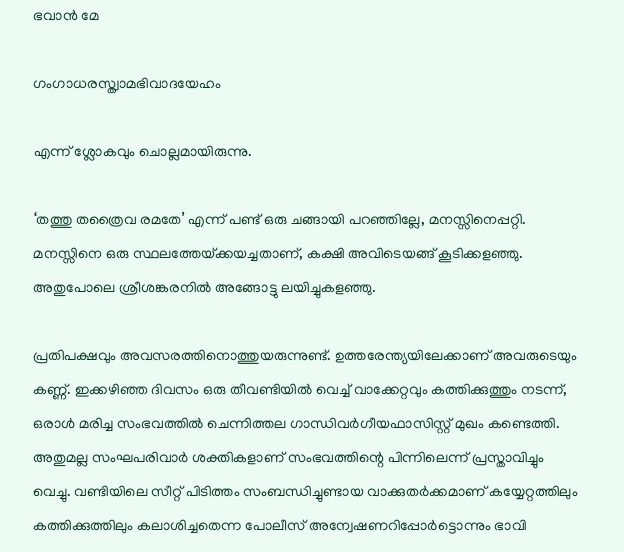ഭവാന്‍ മേ

ഗംഗാധരസ്ത്വാമഭിവാദയേഹം

എന്ന് ശ്ലോകവും ചൊല്ലമായിരുന്നു.

‘തത്തു തത്രൈവ രമതേ’ എന്ന് പണ്ട് ഒരു ചങ്ങായി പറഞ്ഞില്ലേ, മനസ്സിനെപ്പറ്റി. മനസ്സിനെ ഒരു സ്ഥലത്തേയ്‌ക്കയച്ചതാണ്, കക്ഷി അവിടെയങ്ങ് കൂടിക്കളഞ്ഞു. അതുപോലെ ശ്രീശങ്കരനില്‍ അങ്ങോട്ടു ലയിച്ചുകളഞ്ഞു.

പ്രതിപക്ഷവും അവസരത്തിനൊത്തുയരുന്നുണ്ട്. ഉത്തരേന്ത്യയിലേക്കാണ് അവരുടെയും കണ്ണ്. ഇക്കഴിഞ്ഞ ദിവസം ഒരു തീവണ്ടിയില്‍ വെച്ച് വാക്കേറ്റവും കത്തിക്കുത്തും നടന്ന്, ഒരാള്‍ മരിച്ച സംഭവത്തില്‍ ചെന്നിത്തല ഗാന്ധിവര്‍ഗീയഫാസിസ്റ്റ് മുഖം കണ്ടെത്തി. അതുമല്ല സംഘപരിവാര്‍ ശക്തികളാണ് സംഭവത്തിന്റെ പിന്നിലെന്ന് പ്രസ്താവിച്ചും വെച്ചു. വണ്ടിയിലെ സീറ്റ് പിടിത്തം സംബന്ധിച്ചുണ്ടായ വാക്കുതര്‍ക്കമാണ് കയ്യേറ്റത്തിലും കത്തിക്കുത്തിലും കലാശിച്ചതെന്ന പോലീസ് അന്വേഷണറിപ്പോര്‍ട്ടൊന്നും ഭാവി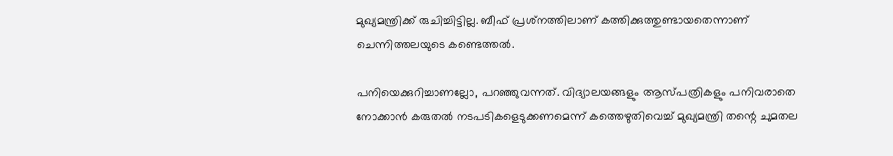മുഖ്യമന്ത്രിക്ക് രുചിച്ചിട്ടില്ല. ബീഫ് പ്രശ്‌നത്തിലാണ് കത്തിക്കുത്തുണ്ടായതെന്നാണ് ചെന്നിത്തലയുടെ കണ്ടെത്തല്‍.

പനിയെക്കുറിച്ചാണല്ലോ, പറഞ്ഞുവന്നത്. വിദ്യാലയങ്ങളും ആസ്പത്രികളും പനിവരാതെ നോക്കാന്‍ കരുതല്‍ നടപടികളെടുക്കണമെന്ന് കത്തെഴുതിവെച്ച് മുഖ്യമന്ത്രി തന്റെ ചുമതല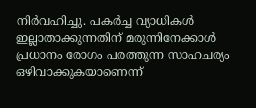നിര്‍വഹിച്ചു. പകര്‍ച്ച വ്യാധികള്‍ ഇല്ലാതാക്കുന്നതിന് മരുന്നിനേക്കാള്‍ പ്രധാനം രോഗം പരത്തുന്ന സാഹചര്യം ഒഴിവാക്കുകയാണെന്ന്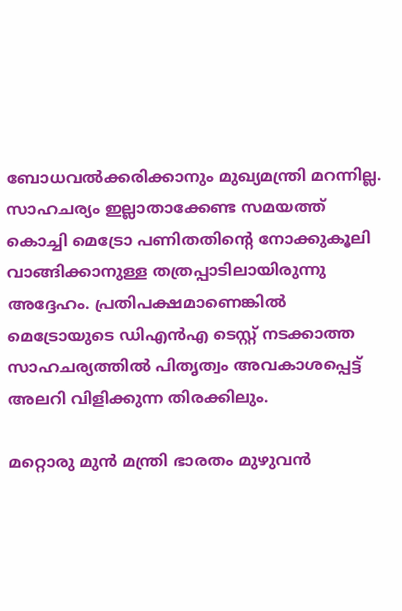ബോധവല്‍ക്കരിക്കാനും മുഖ്യമന്ത്രി മറന്നില്ല. സാഹചര്യം ഇല്ലാതാക്കേണ്ട സമയത്ത് കൊച്ചി മെട്രോ പണിതതിന്റെ നോക്കുകൂലി വാങ്ങിക്കാനുള്ള തത്രപ്പാടിലായിരുന്നു അദ്ദേഹം. പ്രതിപക്ഷമാണെങ്കില്‍ മെട്രോയുടെ ഡിഎന്‍എ ടെസ്റ്റ് നടക്കാത്ത സാഹചര്യത്തില്‍ പിതൃത്വം അവകാശപ്പെട്ട് അലറി വിളിക്കുന്ന തിരക്കിലും.

മറ്റൊരു മുന്‍ മന്ത്രി ഭാരതം മുഴുവന്‍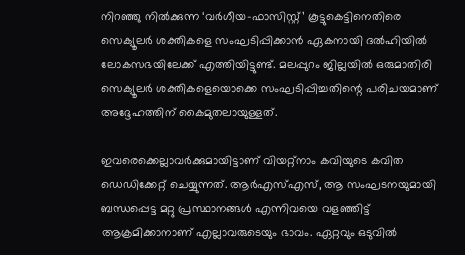നിറഞ്ഞു നില്‍ക്കുന്ന ‘വര്‍ഗീയ-ഫാസിസ്റ്റ്’ കൂട്ടുകെട്ടിനെതിരെ സെക്യൂലര്‍ ശക്തികളെ സംഘടിപ്പിക്കാന്‍ ഏകനായി ദല്‍ഹിയില്‍ ലോകസഭയിലേക്ക് എത്തിയിട്ടുണ്ട്. മലപ്പുറം ജില്ലയില്‍ ഒരുമാതിരി സെക്യൂലര്‍ ശക്തികളെയൊക്കെ സംഘടിപ്പിച്ചതിന്റെ പരിചയമാണ് അദ്ദേഹത്തിന് കൈമുതലായുള്ളത്.

ഇവരെക്കെല്ലാവര്‍ക്കുമായിട്ടാണ് വിയറ്റ്‌നാം കവിയുടെ കവിത ഡെഡിക്കേറ്റ് ചെയ്യുന്നത്. ആര്‍എസ്എസ്, ആ സംഘടനയുമായി ബന്ധപ്പെട്ട മറ്റു പ്രസ്ഥാനങ്ങള്‍ എന്നിവയെ വളഞ്ഞിട്ട് ആക്രമിക്കാനാണ് എല്ലാവരുടെയും ഭാവം. ഏറ്റവും ഒടുവില്‍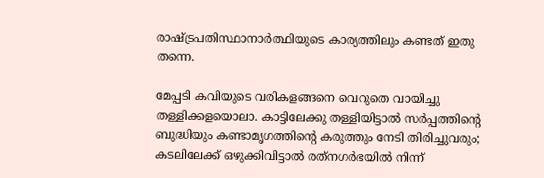രാഷ്‌ട്രപതിസ്ഥാനാര്‍ത്ഥിയുടെ കാര്യത്തിലും കണ്ടത് ഇതു തന്നെ.

മേപ്പടി കവിയുടെ വരികളങ്ങനെ വെറുതെ വായിച്ചു തള്ളിക്കളയൊലാ. കാട്ടിലേക്കു തള്ളിയിട്ടാല്‍ സര്‍പ്പത്തിന്റെ ബുദ്ധിയും കണ്ടാമൃഗത്തിന്റെ കരുത്തും നേടി തിരിച്ചുവരും; കടലിലേക്ക് ഒഴുക്കിവിട്ടാല്‍ രത്‌നഗര്‍ഭയില്‍ നിന്ന്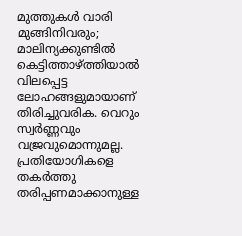മുത്തുകള്‍ വാരി മുങ്ങിനിവരും; മാലിന്യക്കുണ്ടില്‍ കെട്ടിത്താഴ്‌ത്തിയാല്‍ വിലപ്പെട്ട ലോഹങ്ങളുമായാണ് തിരിച്ചുവരിക. വെറും സ്വര്‍ണ്ണവും വജ്രവുമൊന്നുമല്ല. പ്രതിയോഗികളെ തകര്‍ത്തു തരിപ്പണമാക്കാനുള്ള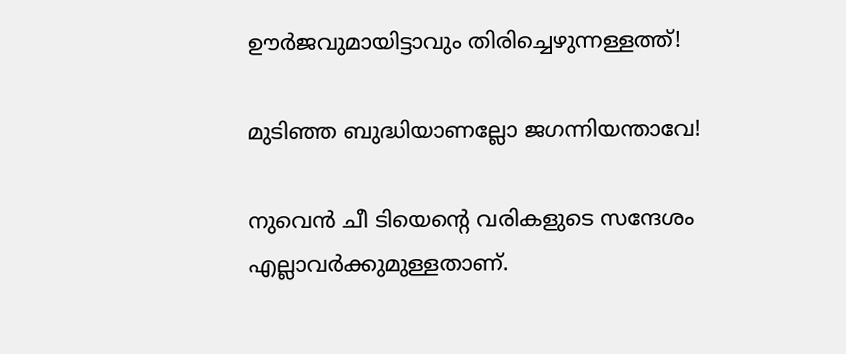ഊര്‍ജവുമായിട്ടാവും തിരിച്ചെഴുന്നള്ളത്ത്!

മുടിഞ്ഞ ബുദ്ധിയാണല്ലോ ജഗന്നിയന്താവേ!

നുവെന്‍ ചീ ടിയെന്റെ വരികളുടെ സന്ദേശം എല്ലാവര്‍ക്കുമുള്ളതാണ്.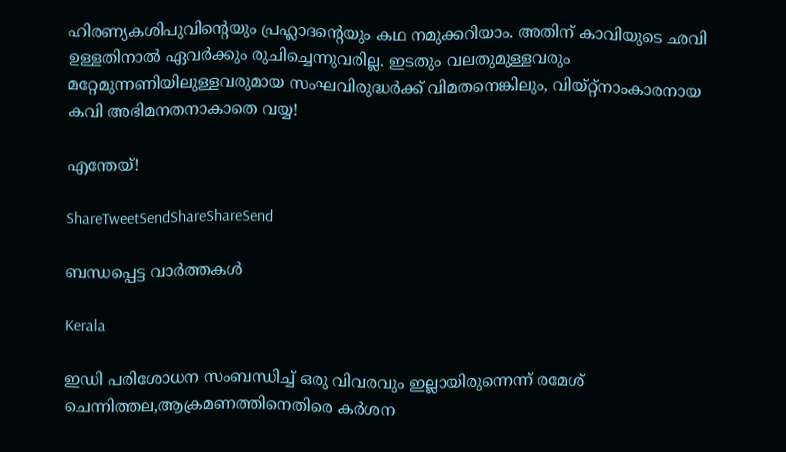ഹിരണ്യകശിപുവിന്റെയും പ്രഹ്ലാദന്റെയും കഥ നമുക്കറിയാം. അതിന് കാവിയുടെ ഛവി ഉള്ളതിനാല്‍ ഏവര്‍ക്കും രുചിച്ചെന്നുവരില്ല. ഇടതും വലതുമുള്ളവരും മറ്റേമുന്നണിയിലുള്ളവരുമായ സംഘവിരുദ്ധര്‍ക്ക് വിമതനെങ്കിലും, വിയ്റ്റ്‌നാംകാരനായ കവി അഭിമനതനാകാതെ വയ്യ!

എന്തേയ്!

ShareTweetSendShareShareSend

ബന്ധപ്പെട്ട വാര്‍ത്തകള്‍

Kerala

ഇഡി പരിശോധന സംബന്ധിച്ച് ഒരു വിവരവും ഇല്ലായിരുന്നെന്ന് രമേശ് ചെന്നിത്തല,ആക്രമണത്തിനെതിരെ കര്‍ശന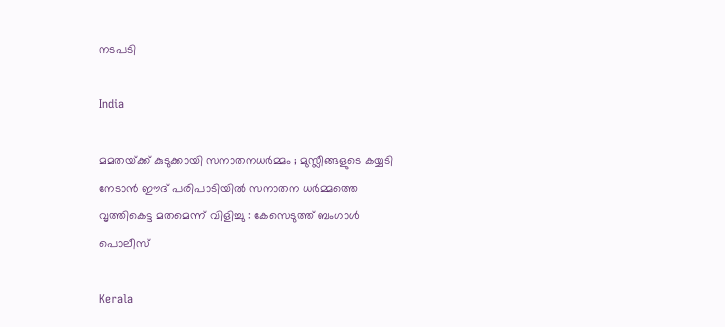നടപടി

India

മമതയ്‌ക്ക് കുടുക്കായി സനാതനധർമ്മം ; മുസ്ലീങ്ങളുടെ കയ്യടി നേടാൻ ഈദ് പരിപാടിയിൽ സനാതന ധർമ്മത്തെ വൃത്തികെട്ട മതമെന്ന് വിളിച്ചു : കേസെടുത്ത് ബംഗാൾ പൊലീസ്

Kerala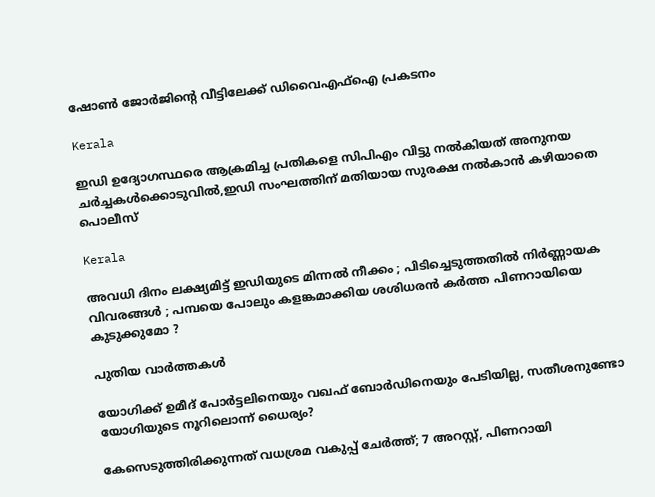ഷോണ്‍ ജോര്‍ജിന്റെ വീട്ടിലേക്ക് ഡിവൈഎഫ്ഐ പ്രകടനം

Kerala

ഇഡി ഉദ്യോഗസ്ഥരെ ആക്രമിച്ച പ്രതികളെ സിപിഎം വിട്ടു നല്‍കിയത് അനുനയ ചര്‍ച്ചകള്‍ക്കൊടുവില്‍,ഇഡി സംഘത്തിന് മതിയായ സുരക്ഷ നല്‍കാന്‍ കഴിയാതെ പൊലീസ്

Kerala

അവധി ദിനം ലക്ഷ്യമിട്ട് ഇഡിയുടെ മിന്നൽ നീക്കം ; പിടിച്ചെടുത്തതിൽ നിർണ്ണായക വിവരങ്ങൾ ; പമ്പയെ പോലും കളങ്കമാക്കിയ ശശിധരൻ കർത്ത പിണറായിയെ കുടുക്കുമോ ?

പുതിയ വാര്‍ത്തകള്‍

യോഗിക്ക് ഉമീദ് പോര്‍ട്ടലിനെയും വഖഫ് ബോര്‍ഡിനെയും പേടിയില്ല, സതീശനുണ്ടോ യോഗിയുടെ നൂറിലൊന്ന് ധൈര്യം?

കേസെടുത്തിരിക്കുന്നത് വധശ്രമ വകുപ്പ് ചേർത്ത്; 7 അറസ്റ്റ്, പിണറായി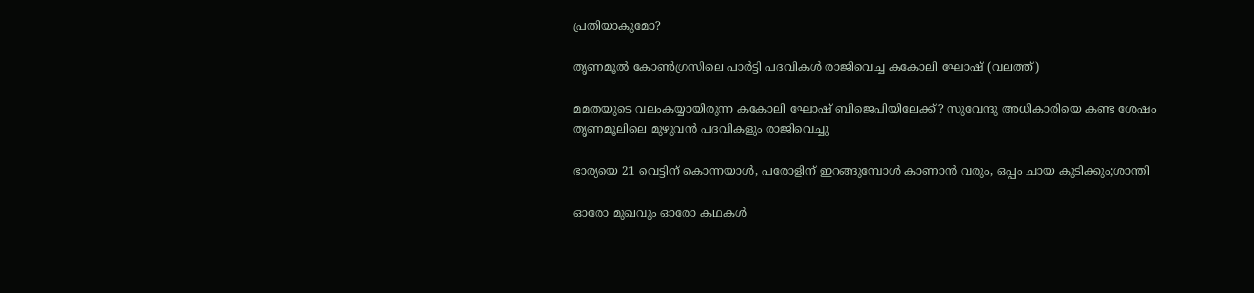പ്രതിയാകുമോ?

തൃണമൂല്‍ കോണ്‍ഗ്രസിലെ പാര്‍ട്ടി പദവികള്‍ രാജിവെച്ച കകോലി ഘോഷ് (വലത്ത്)

മമതയുടെ വലംകയ്യായിരുന്ന കകോലി ഘോഷ് ബിജെപിയിലേക്ക്? സുവേന്ദു അധികാരിയെ കണ്ട ശേഷം തൃണമൂലിലെ മുഴുവന്‍ പദവികളും രാജിവെച്ചു

ഭാര്യയെ 21 വെട്ടിന് കൊന്നയാള്‍, പരോളിന് ഇറങ്ങുമ്പോള്‍ കാണാന്‍ വരും, ഒപ്പം ചായ കുടിക്കും;ശാന്തി

ഓരോ മുഖവും ഓരോ കഥകൾ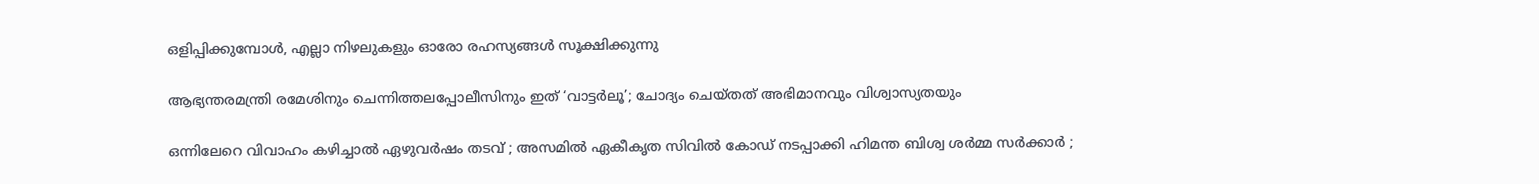ഒളിപ്പിക്കുമ്പോൾ, എല്ലാ നിഴലുകളും ഓരോ രഹസ്യങ്ങൾ സൂക്ഷിക്കുന്നു

ആഭ്യന്തരമന്ത്രി രമേശിനും ചെന്നിത്തലപ്പോലീസിനും ഇത് ‘വാട്ടർലൂ’; ചോദ്യം ചെയ്തത് അഭിമാനവും വിശ്വാസ്യതയും

ഒന്നിലേറെ വിവാഹം കഴിച്ചാൽ ഏഴുവർഷം തടവ് ; അസമിൽ ഏകീകൃത സിവിൽ കോഡ് നടപ്പാക്കി ഹിമന്ത ബിശ്വ ശർമ്മ സർക്കാർ ;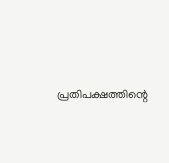പ്രതിപക്ഷത്തിന്റെ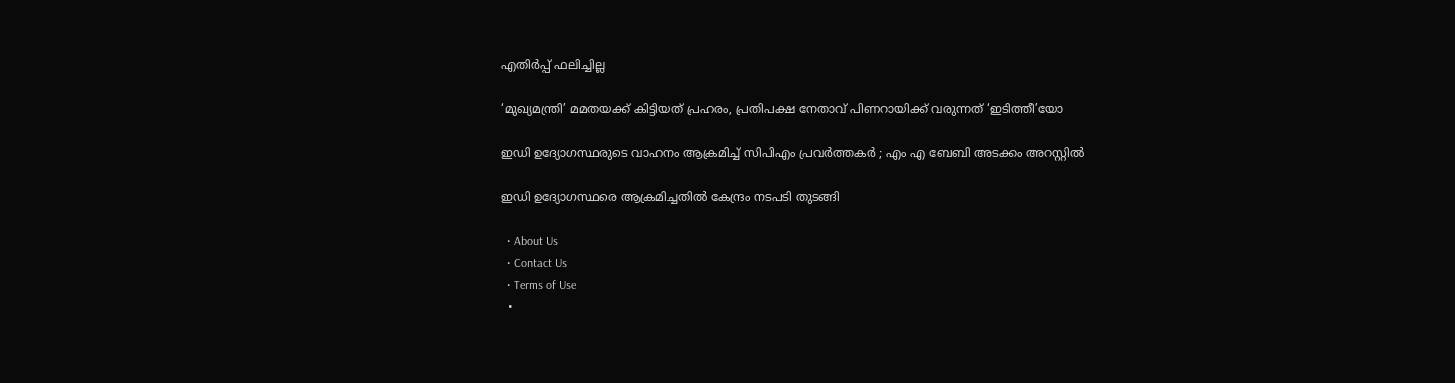എതിർപ്പ് ഫലിച്ചില്ല

‘മുഖ്യമന്ത്രി’ മമതയക്ക് കിട്ടിയത് പ്രഹരം, പ്രതിപക്ഷ നേതാവ് പിണറായിക്ക് വരുന്നത് ‘ഇടിത്തീ’യോ

ഇഡി ഉദ്യോഗസ്ഥരുടെ വാഹനം ആക്രമിച്ച് സിപിഎം പ്രവർത്തകർ ; എം എ ബേബി അടക്കം അറസ്റ്റിൽ

ഇഡി ഉദ്യോഗസ്ഥരെ ആക്രമിച്ചതിൽ കേന്ദ്രം നടപടി തുടങ്ങി

  • About Us
  • Contact Us
  • Terms of Use
  •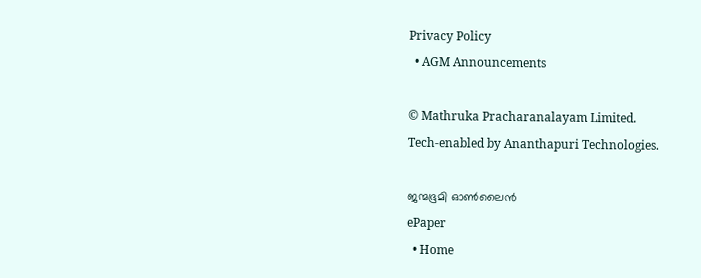Privacy Policy
  • AGM Announcements

© Mathruka Pracharanalayam Limited.
Tech-enabled by Ananthapuri Technologies.

ജന്മഭൂമി ഓണ്‍ലൈന്‍
ePaper
  • Home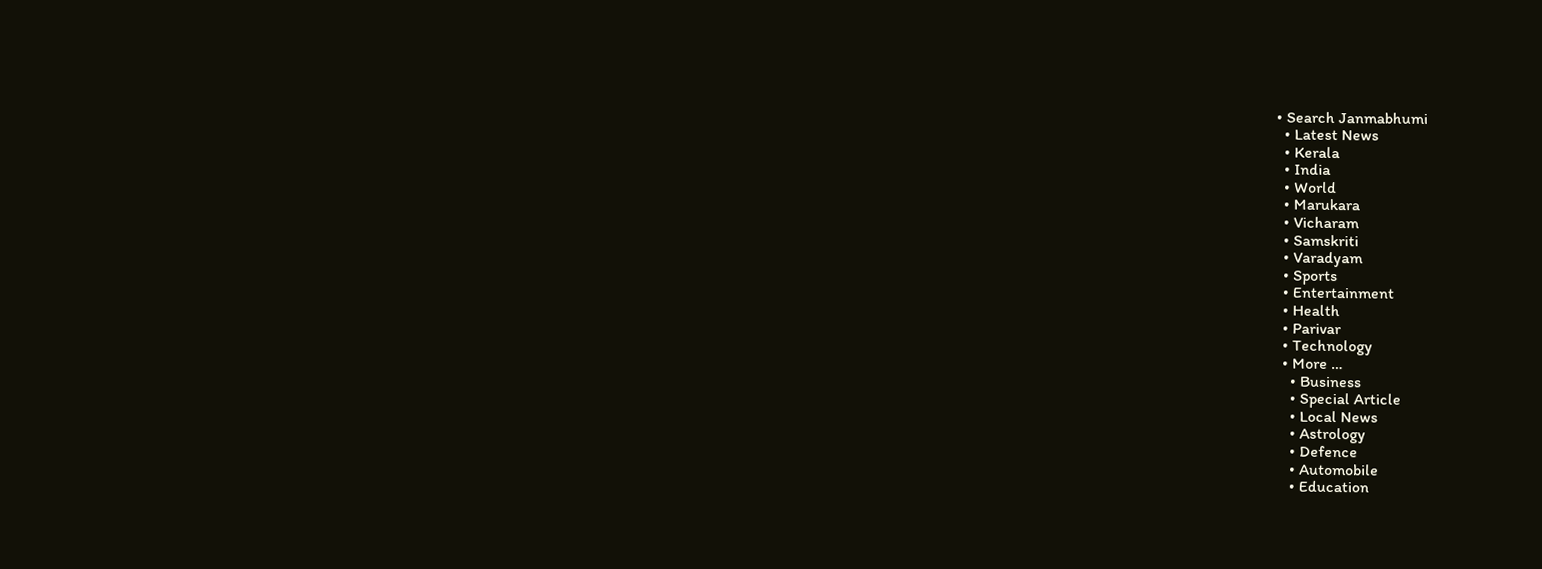• Search Janmabhumi
  • Latest News
  • Kerala
  • India
  • World
  • Marukara
  • Vicharam
  • Samskriti
  • Varadyam
  • Sports
  • Entertainment
  • Health
  • Parivar
  • Technology
  • More …
    • Business
    • Special Article
    • Local News
    • Astrology
    • Defence
    • Automobile
    • Education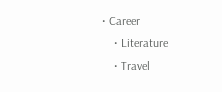• Career
    • Literature
    • Travel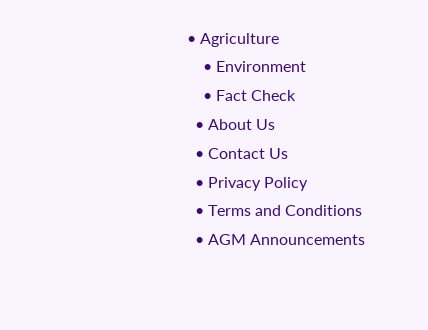• Agriculture
    • Environment
    • Fact Check
  • About Us
  • Contact Us
  • Privacy Policy
  • Terms and Conditions
  • AGM Announcements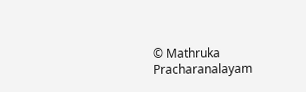© Mathruka Pracharanalayam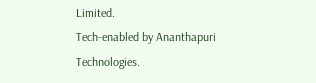Limited.
Tech-enabled by Ananthapuri Technologies.